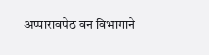अप्पारावपेठ वन विभागाने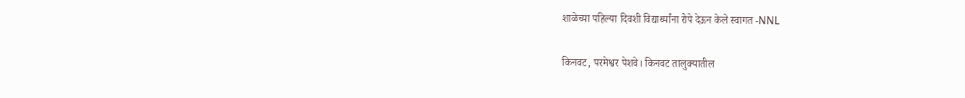शाळेच्या पहिल्या दिवशी विद्यार्थ्यांना रोपे देऊन केले स्वागत -NNL

किनवट, परमेश्वर पेशवे। किनवट तालुक्यातील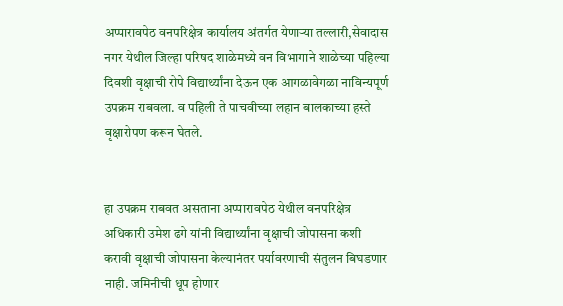अप्पारावपेठ वनपरिक्षेत्र कार्यालय अंतर्गत येणाऱ्या तल्लारी,सेवादास नगर येथील जिल्हा परिषद शाळेमध्ये वन विभागाने शाळेच्या पहिल्या दिवशी वृक्षाची रोपे विद्यार्थ्यांना देऊन एक आगळावेगळा नाविन्यपूर्ण उपक्रम राबवला. व पहिली ते पाचवीच्या लहान बालकाच्या हस्ते वृक्षारोपण करून घेतले.


हा उपक्रम राबवत असताना अप्पारावपेठ येथील वनपरिक्षेत्र अधिकारी उमेश ढगे यांनी विद्यार्थ्यांना वृक्षाची जोपासना कशी करावी वृक्षाची जोपासना केल्यानंतर पर्यावरणाची संतुलन बिघडणार नाही. जमिनीची धूप होणार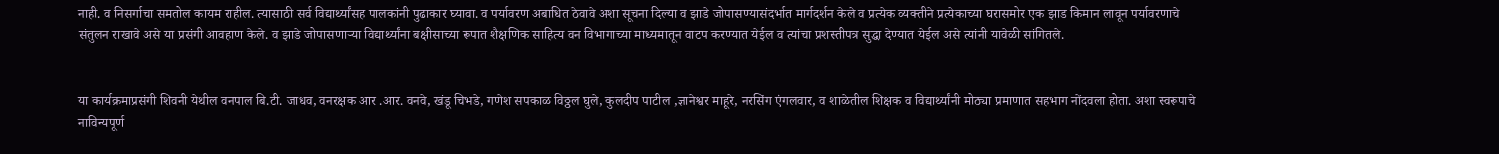नाही. व निसर्गाचा समतोल कायम राहील. त्यासाठी सर्व विद्यार्थ्यांसह पालकांनी पुढाकार घ्यावा. व पर्यावरण अबाधित ठेवावे अशा सूचना दिल्या व झाडे जोपासण्यासंदर्भात मार्गदर्शन केले व प्रत्येक व्यक्तीने प्रत्येकाच्या घरासमोर एक झाड किमान लावून पर्यावरणाचे संतुलन राखावे असे या प्रसंगी आवहाण केले. व झाडे जोपासणाऱ्या विद्यार्थ्यांना बक्षीसाच्या रूपात शैक्षणिक साहित्य वन विभागाच्या माध्यमातून वाटप करण्यात येईल व त्यांचा प्रशस्तीपत्र सुद्धा देण्यात येईल असे त्यांनी यावेळी सांगितले.


या कार्यक्रमाप्रसंगी शिवनी येथील वनपाल बि.टी. जाधव, वनरक्षक आर .आर. वनवे, खंडू चिभडे, गणेश सपकाळ विठ्ठल घुले, कुलदीप पाटील ,ज्ञानेश्वर माहूरे, नरसिंग एंगलवार, व शाळेतील शिक्षक व विद्यार्थ्यांनी मोठ्या प्रमाणात सहभाग नोंदवला होता. अशा स्वरूपाचे नाविन्यपूर्ण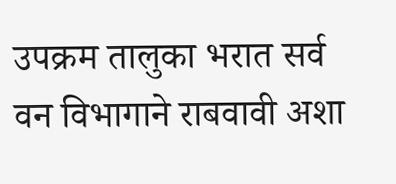उपक्रम तालुका भरात सर्व वन विभागाने राबवावी अशा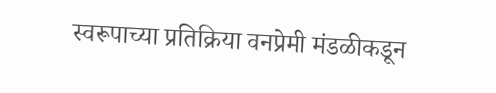स्वरूपाच्या प्रतिक्रिया वनप्रेमी मंडळीकडून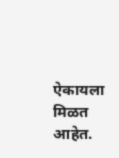ऐकायला मिळत आहेत.